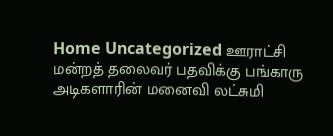Home Uncategorized ஊராட்சி மன்றத் தலைவர் பதவிக்கு பங்காரு அடிகளாரின் மனைவி லட்சுமி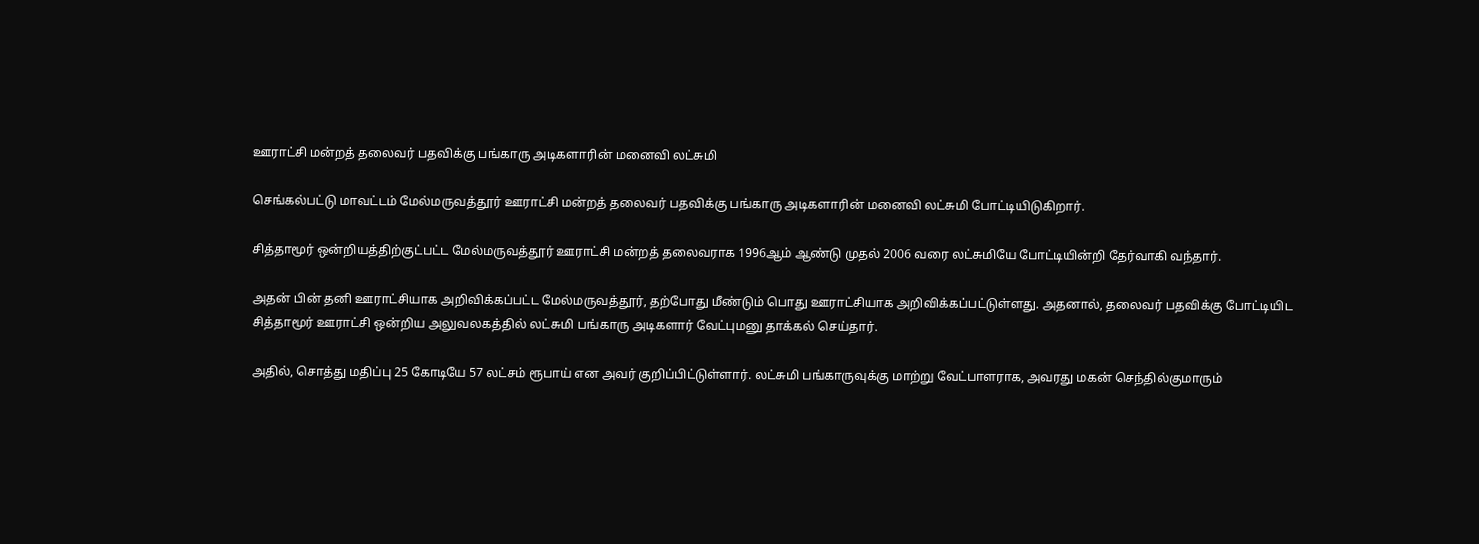ஊராட்சி மன்றத் தலைவர் பதவிக்கு பங்காரு அடிகளாரின் மனைவி லட்சுமி

செங்கல்பட்டு மாவட்டம் மேல்மருவத்தூர் ஊராட்சி மன்றத் தலைவர் பதவிக்கு பங்காரு அடிகளாரின் மனைவி லட்சுமி போட்டியிடுகிறார்.

சித்தாமூர் ஒன்றியத்திற்குட்பட்ட மேல்மருவத்தூர் ஊராட்சி மன்றத் தலைவராக 1996ஆம் ஆண்டு முதல் 2006 வரை லட்சுமியே போட்டியின்றி தேர்வாகி வந்தார்.

அதன் பின் தனி ஊராட்சியாக அறிவிக்கப்பட்ட மேல்மருவத்தூர், தற்போது மீண்டும் பொது ஊராட்சியாக அறிவிக்கப்பட்டுள்ளது. அதனால், தலைவர் பதவிக்கு போட்டியிட சித்தாமூர் ஊராட்சி ஒன்றிய அலுவலகத்தில் லட்சுமி பங்காரு அடிகளார் வேட்புமனு தாக்கல் செய்தார்.

அதில், சொத்து மதிப்பு 25 கோடியே 57 லட்சம் ரூபாய் என அவர் குறிப்பிட்டுள்ளார். லட்சுமி பங்காருவுக்கு மாற்று வேட்பாளராக, அவரது மகன் செந்தில்குமாரும்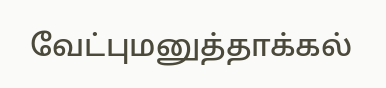வேட்புமனுத்தாக்கல்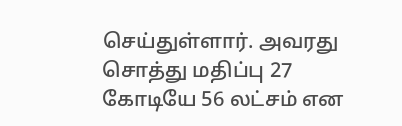செய்துள்ளார். அவரது சொத்து மதிப்பு 27 கோடியே 56 லட்சம் என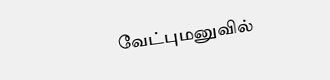வேட்புமனுவில்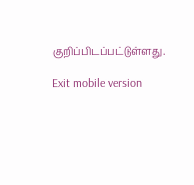குறிப்பிடப்பட்டுள்ளது.

Exit mobile version